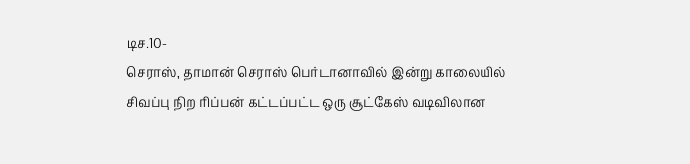டிச.10-
செராஸ், தாமான் செராஸ் பெர்டானாவில் இன்று காலையில் சிவப்பு நிற ரிப்பன் கட்டப்பட்ட ஒரு சூட்கேஸ் வடிவிலான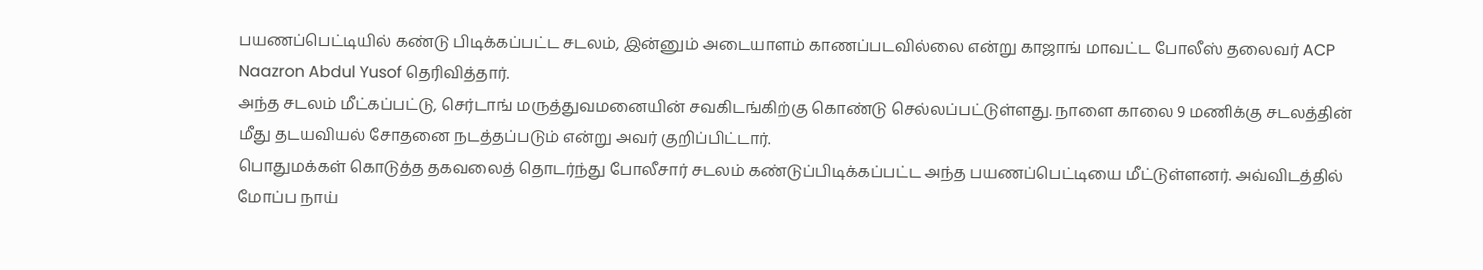பயணப்பெட்டியில் கண்டு பிடிக்கப்பட்ட சடலம், இன்னும் அடையாளம் காணப்படவில்லை என்று காஜாங் மாவட்ட போலீஸ் தலைவர் ACP Naazron Abdul Yusof தெரிவித்தார்.
அந்த சடலம் மீட்கப்பட்டு, செர்டாங் மருத்துவமனையின் சவகிடங்கிற்கு கொண்டு செல்லப்பட்டுள்ளது. நாளை காலை 9 மணிக்கு சடலத்தின் மீது தடயவியல் சோதனை நடத்தப்படும் என்று அவர் குறிப்பிட்டார்.
பொதுமக்கள் கொடுத்த தகவலைத் தொடர்ந்து போலீசார் சடலம் கண்டுப்பிடிக்கப்பட்ட அந்த பயணப்பெட்டியை மீட்டுள்ளனர். அவ்விடத்தில் மோப்ப நாய்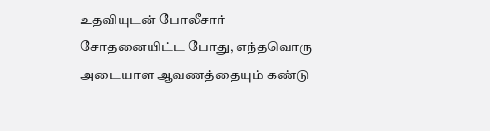உதவியுடன் போலீசார் சோதனையிட்ட போது, எந்தவொரு அடையாள ஆவணத்தையும் கண்டு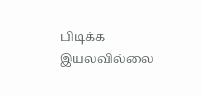பிடிக்க இயலவில்லை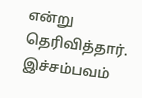என்று தெரிவித்தார்.
இச்சம்பவம்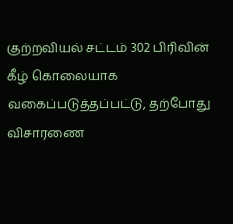குற்றவியல் சட்டம் 302 பிரிவின் கீழ் கொலையாக வகைப்படுத்தப்பட்டு, தற்போது விசாரணை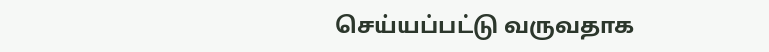செய்யப்பட்டு வருவதாக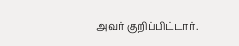அவர் குறிப்பிட்டார்.